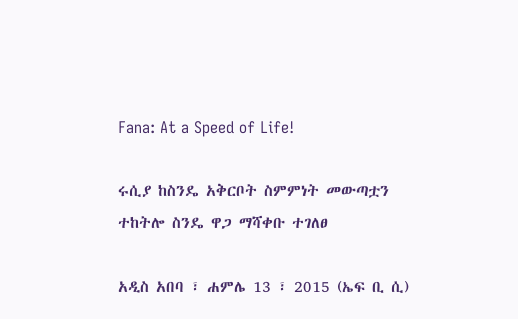Fana: At a Speed of Life!

ሩሲያ ከስንዴ አቅርቦት ስምምነት መውጣቷን ተከትሎ ስንዴ ዋጋ ማሻቀቡ ተገለፀ

አዲስ አበባ ፣ ሐምሌ 13 ፣ 2015 (ኤፍ ቢ ሲ)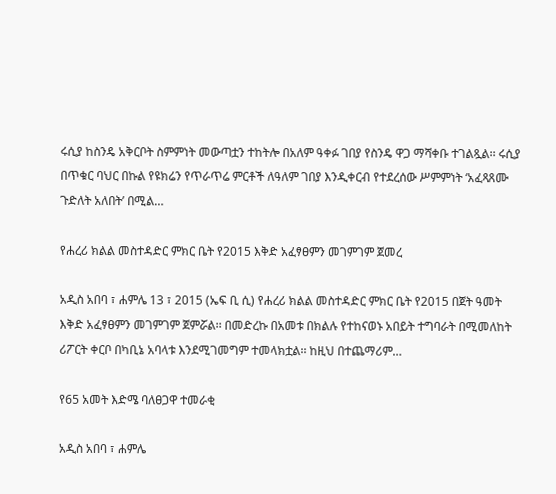ሩሲያ ከስንዴ አቅርቦት ስምምነት መውጣቷን ተከትሎ በአለም ዓቀፉ ገበያ የስንዴ ዋጋ ማሻቀቡ ተገልጿል፡፡ ሩሲያ በጥቁር ባህር በኩል የዩክሬን የጥራጥሬ ምርቶች ለዓለም ገበያ እንዲቀርብ የተደረሰው ሥምምነት ‘አፈጻጸሙ ጉድለት አለበት’ በሚል…

የሐረሪ ክልል መስተዳድር ምክር ቤት የ2015 እቅድ አፈፃፀምን መገምገም ጀመረ

አዲስ አበባ ፣ ሐምሌ 13 ፣ 2015 (ኤፍ ቢ ሲ) የሐረሪ ክልል መስተዳድር ምክር ቤት የ2015 በጀት ዓመት  እቅድ አፈፃፀምን መገምገም ጀምሯል፡፡ በመድረኩ በአመቱ በክልሉ የተከናወኑ አበይት ተግባራት በሚመለከት ሪፖርት ቀርቦ በካቢኔ አባላቱ እንደሚገመግም ተመላክቷል፡፡ ከዚህ በተጨማሪም…

የ65 አመት እድሜ ባለፀጋዋ ተመራቂ

አዲስ አበባ ፣ ሐምሌ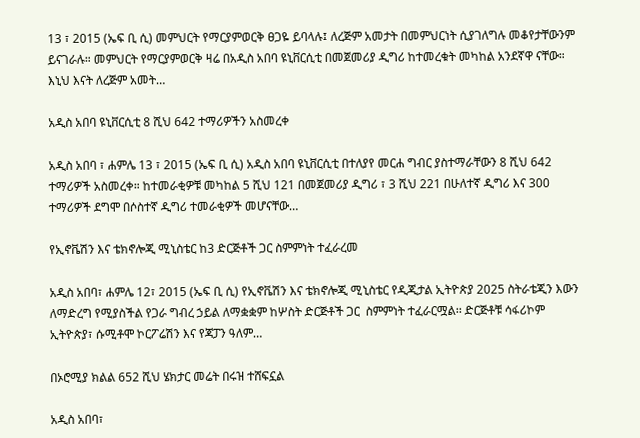13 ፣ 2015 (ኤፍ ቢ ሲ) መምህርት የማርያምወርቅ ፀጋዬ ይባላሉ፤ ለረጅም አመታት በመምህርነት ሲያገለግሉ መቆየታቸውንም ይናገራሉ። መምህርት የማርያምወርቅ ዛሬ በአዲስ አበባ ዩኒቨርሲቲ በመጀመሪያ ዲግሪ ከተመረቁት መካከል አንደኛዋ ናቸው። እኒህ እናት ለረጅም አመት…

አዲስ አበባ ዩኒቨርሲቲ 8 ሺህ 642 ተማሪዎችን አስመረቀ

አዲስ አበባ ፣ ሐምሌ 13 ፣ 2015 (ኤፍ ቢ ሲ) አዲስ አበባ ዩኒቨርሲቲ በተለያየ መርሐ ግብር ያስተማራቸውን 8 ሺህ 642 ተማሪዎች አስመረቀ። ከተመራቂዎቹ መካከል 5 ሺህ 121 በመጀመሪያ ዲግሪ ፣ 3 ሺህ 221 በሁለተኛ ዲግሪ እና 300 ተማሪዎች ደግሞ በሶስተኛ ዲግሪ ተመራቂዎች መሆናቸው…

የኢኖቬሽን እና ቴክኖሎጂ ሚኒስቴር ከ3 ድርጅቶች ጋር ስምምነት ተፈራረመ

አዲስ አበባ፣ ሐምሌ 12፣ 2015 (ኤፍ ቢ ሲ) የኢኖቬሽን እና ቴክኖሎጂ ሚኒስቴር የዲጂታል ኢትዮጵያ 2025 ስትራቴጂን እውን ለማድረግ የሚያስችል የጋራ ግብረ ኃይል ለማቋቋም ከሦስት ድርጅቶች ጋር  ስምምነት ተፈራርሟል፡፡ ድርጅቶቹ ሳፋሪኮም ኢትዮጵያ፣ ሱሚቶሞ ኮርፖሬሽን እና የጃፓን ዓለም…

በኦሮሚያ ክልል 652 ሺህ ሄክታር መሬት በሩዝ ተሸፍኗል

አዲስ አበባ፣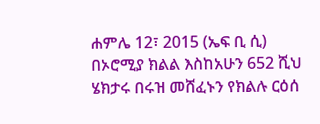ሐምሌ 12፣ 2015 (ኤፍ ቢ ሲ) በኦሮሚያ ክልል እስከአሁን 652 ሺህ ሄክታሩ በሩዝ መሸፈኑን የክልሉ ርዕሰ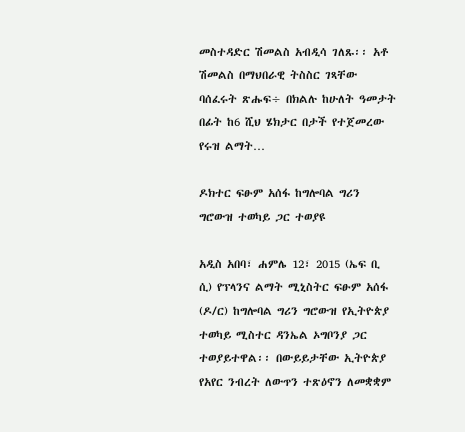መስተዳድር ሽመልስ አብዲሳ ገለጹ፡፡ አቶ ሽመልስ በማህበራዊ ትስስር ገጻቸው ባሰፈሩት ጽሑፍ÷ በክልሉ ከሁለት ዓመታት በፊት ከ6 ሺህ ሄክታር በታች የተጀመረው የሩዝ ልማት…

ዶክተር ፍፁም አሰፋ ከግሎባል ግሪን ግሮውዝ ተወካይ ጋር ተወያዩ

አዲስ አበባ፣ ሐምሌ 12፣ 2015 (ኤፍ ቢ ሲ) የፕላንና ልማት ሚኒስትር ፍፁም አሰፋ (ዶ/ር) ከግሎባል ግሪን ግሮውዝ የኢትዮጵያ ተወካይ ሚስተር ዳንኤል ኦግቦንያ ጋር ተወያይተዋል፡፡ በውይይታቸው ኢትዮጵያ የአየር ንብረት ለውጥን ተጽዕኖን ለመቋቋም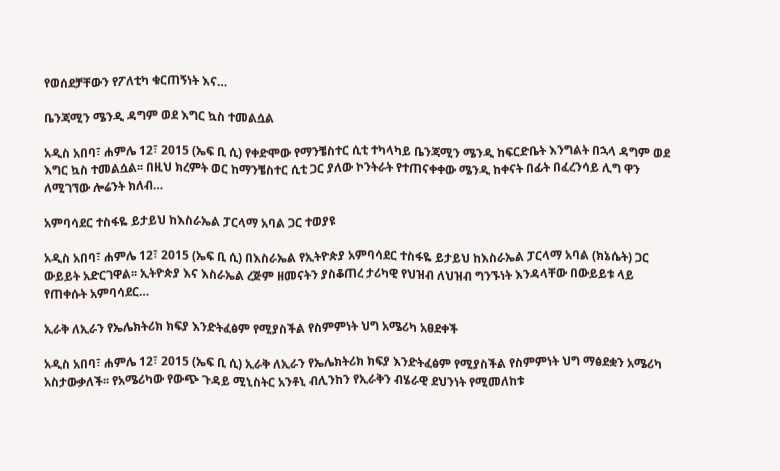የወሰደቻቸውን የፖለቲካ ቁርጠኝነት እና…

ቤንጃሚን ሜንዲ ዳግም ወደ እግር ኳስ ተመልሷል

አዲስ አበባ፣ ሐምሌ 12፣ 2015 (ኤፍ ቢ ሲ) የቀድሞው የማንቼስተር ሲቲ ተካላካይ ቤንጃሚን ሜንዲ ከፍርድቤት እንግልት በኋላ ዳግም ወደ እግር ኳስ ተመልሷል፡፡ በዚህ ክረምት ወር ከማንቼስተር ሲቲ ጋር ያለው ኮንትራት የተጠናቀቀው ሜንዲ ከቀናት በፊት በፈረንሳይ ሊግ ዋን ለሚገኘው ሎሬንት ክለብ…

አምባሳደር ተስፋዬ ይታይህ ከእስራኤል ፓርላማ አባል ጋር ተወያዩ

አዲስ አበባ፣ ሐምሌ 12፣ 2015 (ኤፍ ቢ ሲ) በእስራኤል የኢትዮጵያ አምባሳደር ተስፋዬ ይታይህ ከእስራኤል ፓርላማ አባል (ክኔሴት) ጋር ውይይት አድርገዋል፡፡ ኢትዮጵያ እና እስራኤል ረጅም ዘመናትን ያስቆጠረ ታሪካዊ የህዝብ ለህዝብ ግንኙነት እንዳላቸው በውይይቱ ላይ የጠቀሱት አምባሳደር…

ኢራቅ ለኢራን የኤሌክትሪክ ክፍያ እንድትፈፅም የሚያስችል የስምምነት ህግ አሜሪካ አፀደቀች

አዲስ አበባ፣ ሐምሌ 12፣ 2015 (ኤፍ ቢ ሲ) ኢራቅ ለኢራን የኤሌክትሪክ ክፍያ እንድትፈፅም የሚያስችል የስምምነት ህግ ማፅደቋን አሜሪካ አስታውቃለች፡፡ የአሜሪካው የውጭ ጉዳይ ሚኒስትር አንቶኒ ብሊንከን የኢራቅን ብሄራዊ ደህንነት የሚመለከቱ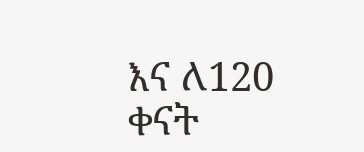እና ለ120 ቀናት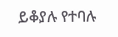ይቆያሉ የተባሉ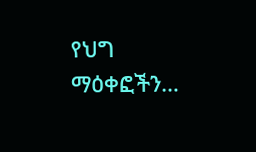የህግ ማዕቀፎችን…